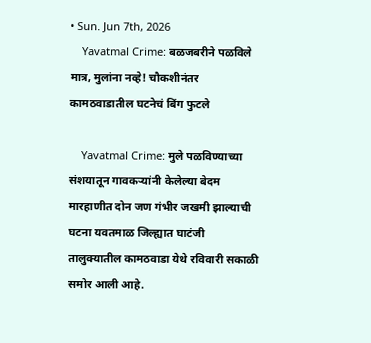• Sun. Jun 7th, 2026
    Yavatmal Crime: बळजबरीने पळविले मात्र, मुलांना नव्हे! चौकशीनंतर कामठवाडातील घटनेचं बिंग फुटले

    Yavatmal Crime: मुले पळविण्याच्या संशयातून गावकऱ्यांनी केलेल्या बेदम मारहाणीत दोन जण गंभीर जखमी झाल्याची घटना यवतमाळ जिल्ह्यात घाटंजी तालुक्यातील कामठवाडा येथे रविवारी सकाळी समोर आली आहे.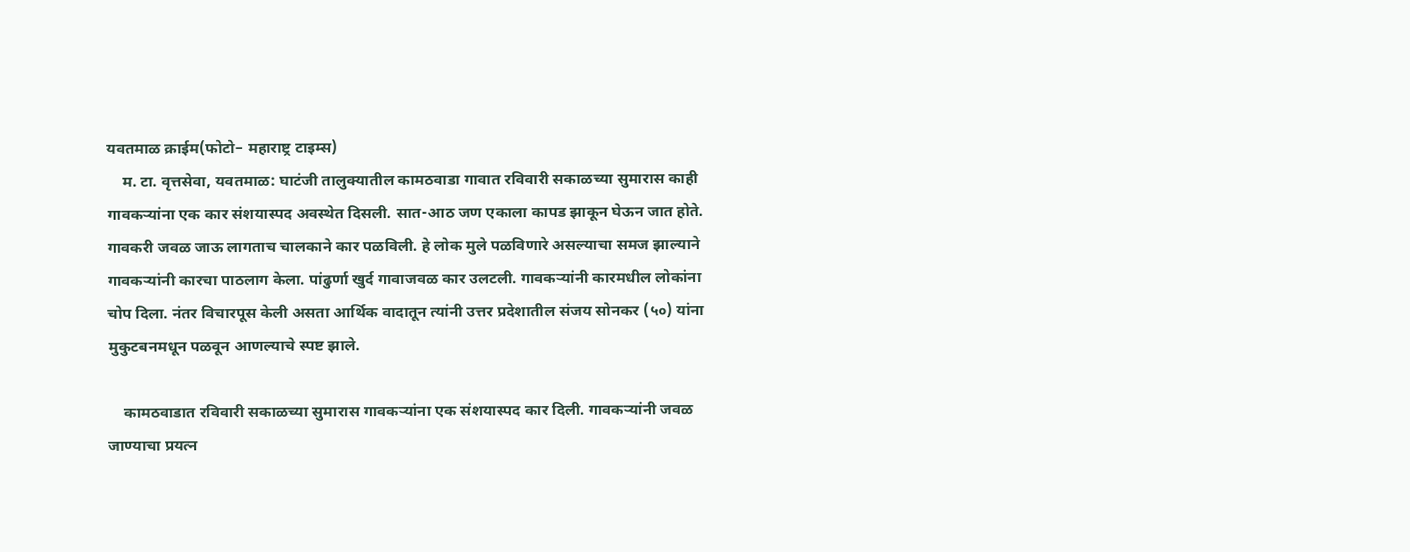यवतमाळ क्राईम(फोटो– महाराष्ट्र टाइम्स)
    म. टा. वृत्तसेवा, यवतमाळ: घाटंजी तालुक्यातील कामठवाडा गावात रविवारी सकाळच्या सुमारास काही गावकऱ्यांना एक कार संशयास्पद अवस्थेत दिसली. सात-आठ जण एकाला कापड झाकून घेऊन जात होते. गावकरी जवळ जाऊ लागताच चालकाने कार पळविली. हे लोक मुले पळविणारे असल्याचा समज झाल्याने गावकऱ्यांनी कारचा पाठलाग केला. पांढुर्णा खुर्द गावाजवळ कार उलटली. गावकऱ्यांनी कारमधील लोकांना चोप दिला. नंतर विचारपूस केली असता आर्थिक वादातून त्यांनी उत्तर प्रदेशातील संजय सोनकर (५०) यांना मुकुटबनमधून पळवून आणल्याचे स्पष्ट झाले.

    कामठवाडात रविवारी सकाळच्या सुमारास गावकऱ्यांना एक संशयास्पद कार दिली. गावकऱ्यांनी जवळ जाण्याचा प्रयत्न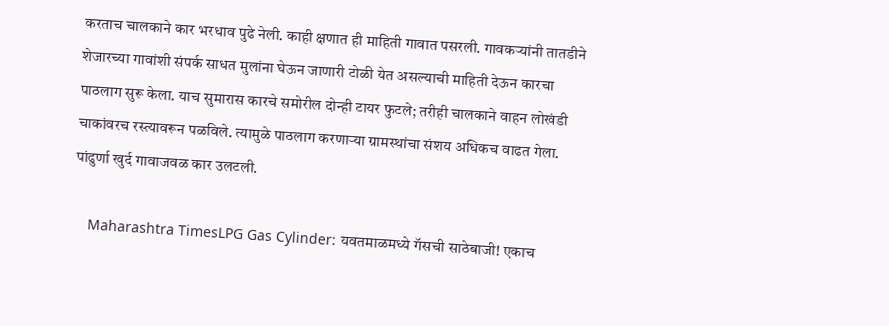करताच चालकाने कार भरधाव पुढे नेली. काही क्षणात ही माहिती गावात पसरली. गावकऱ्यांनी तातडीने शेजारच्या गावांशी संपर्क साधत मुलांना घेऊन जाणारी टोळी येत असल्याची माहिती देऊन कारचा पाठलाग सुरू केला. याच सुमारास कारचे समोरील दोन्ही टायर फुटले; तरीही चालकाने वाहन लोखंडी चाकांवरच रस्त्यावरून पळविले. त्यामुळे पाठलाग करणाऱ्या ग्रामस्थांचा संशय अधिकच वाढत गेला. पांढुर्णा खुर्द गावाजवळ कार उलटली.

    Maharashtra TimesLPG Gas Cylinder: यवतमाळमध्ये गॅसची साठेबाजी! एकाच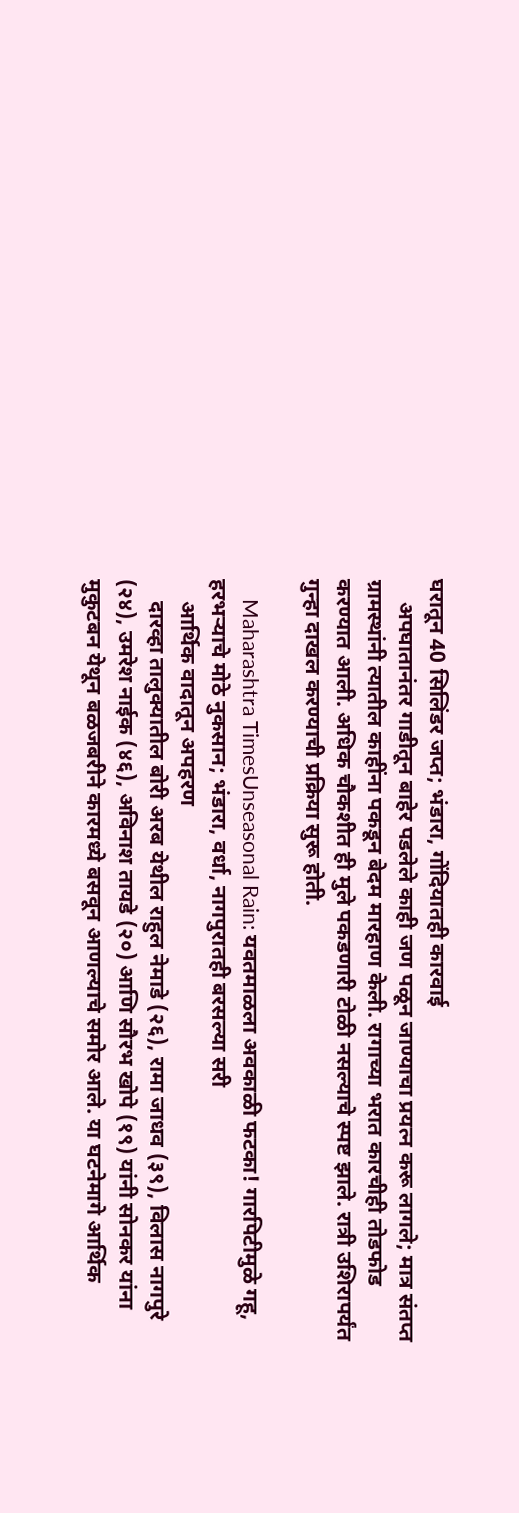घरातून 40 सिलिंडर जप्त; भंडारा, गोंदियातही कारवाई
    अपघातानंतर गाडीतून बाहेर पडलेले काही जण पळून जाण्याचा प्रयत्न करू लागले; मात्र संतप्त ग्रामस्थांनी त्यातील काहींना पकडून बेदम मारहाण केली. रागाच्या भरात कारचीही तोडफोड करण्यात आली. अधिक चौकशीत ही मुले पकडणारी टोळी नसल्याचे स्पष्ट झाले. रात्री उशिरापर्यंत गुन्हा दाखल करण्याची प्रक्रिया सुरू होती.

    Maharashtra TimesUnseasonal Rain: यवतमाळला अवकाळी फटका! गारपिटीमुळे गहू, हरभऱ्याचे मोठे नुकसान; भंडारा, वर्धा, नागपुरातही बरसल्या सरी
    आर्थिक वादातून अपहरण
    दारव्हा तालुक्यातील बोरी अरब येथील राहुल नेमाडे (२६), रामा जाधव (३९), विलास नागपुरे (२४), उमरेश नाईक (४६), अविनाश तायडे (२०) आणि सौरभ खोपे (१९) यांनी सोनकर यांना मुकुटबन येथून बळजबरीने कारमध्ये बसवून आणल्याचे समोर आले. या घटनेमागे आर्थिक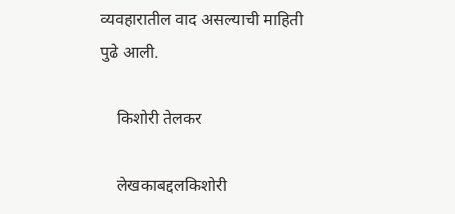व्यवहारातील वाद असल्याची माहिती पुढे आली.

    किशोरी तेलकर

    लेखकाबद्दलकिशोरी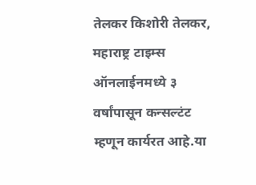तेलकर किशोरी तेलकर, महाराष्ट्र टाइम्स ऑनलाईनमध्ये ३ वर्षांपासून कन्सल्टंट म्हणून कार्यरत आहे.या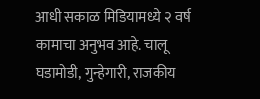आधी सकाळ मिडियामध्ये २ वर्ष कामाचा अनुभव आहे. चालू घडामोडी, गुन्हेगारी, राजकीय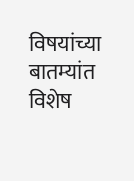विषयांच्या बातम्यांत विशेष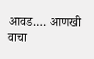आवड.… आणखी वाचा